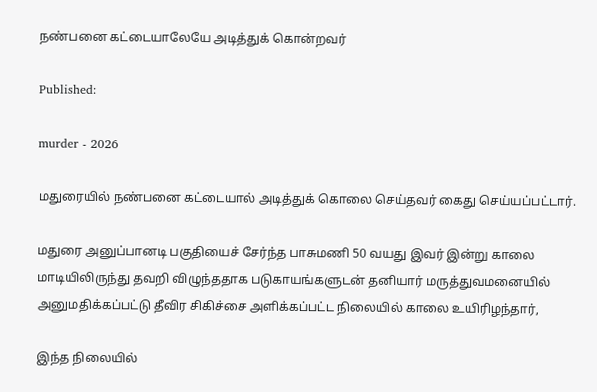நண்பனை கட்டையாலேயே அடித்துக் கொன்றவர்

Published:

murder - 2026

மதுரையில் நண்பனை கட்டையால் அடித்துக் கொலை செய்தவர் கைது செய்யப்பட்டார்.

மதுரை அனுப்பானடி பகுதியைச் சேர்ந்த பாசுமணி 50 வயது இவர் இன்று காலை மாடியிலிருந்து தவறி விழுந்ததாக படுகாயங்களுடன் தனியார் மருத்துவமனையில் அனுமதிக்கப்பட்டு தீவிர சிகிச்சை அளிக்கப்பட்ட நிலையில் காலை உயிரிழந்தார்,

இந்த நிலையில்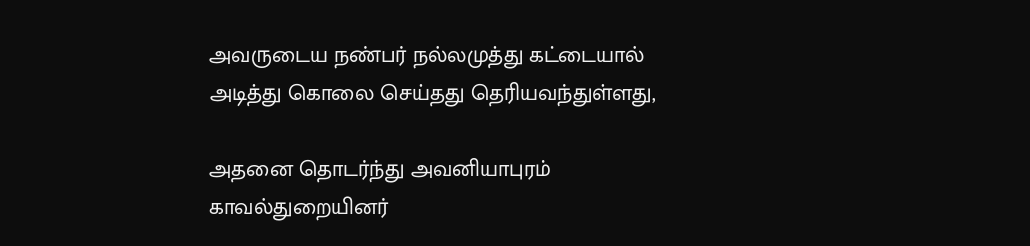அவருடைய நண்பர் நல்லமுத்து கட்டையால் அடித்து கொலை செய்தது தெரியவந்துள்ளது,

அதனை தொடர்ந்து அவனியாபுரம் காவல்துறையினர்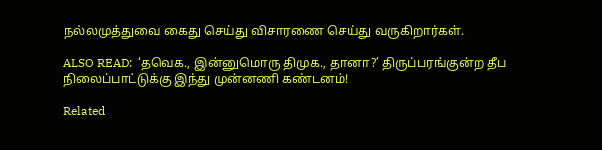நல்லமுத்துவை கைது செய்து விசாரணை செய்து வருகிறார்கள்.

ALSO READ:  ‘தவெக., இன்னுமொரு திமுக., தானா?’ திருப்பரங்குன்ற தீப நிலைப்பாட்டுக்கு இந்து முன்னணி கண்டனம்!

Related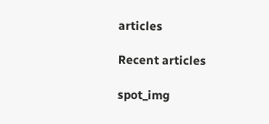articles

Recent articles

spot_img